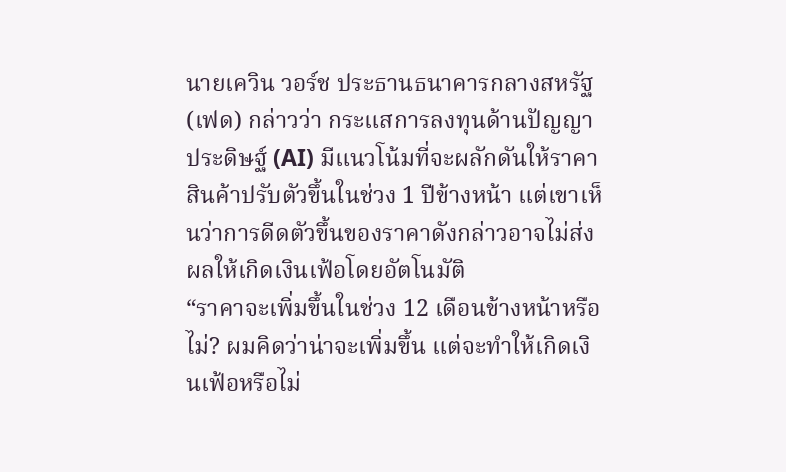นายเควิน วอร์ช ประธานธนาคารกลางสหรัฐ (เฟด) กล่าวว่า กระแสการลงทุนด้านปัญญาประดิษฐ์ (AI) มีแนวโน้มที่จะผลักดันให้ราคาสินค้าปรับตัวขึ้นในช่วง 1 ปีข้างหน้า แต่เขาเห็นว่าการดีดตัวขึ้นของราคาดังกล่าวอาจไม่ส่งผลให้เกิดเงินเฟ้อโดยอัตโนมัติ
“ราคาจะเพิ่มขึ้นในช่วง 12 เดือนข้างหน้าหรือไม่? ผมคิดว่าน่าจะเพิ่มขึ้น แต่จะทำให้เกิดเงินเฟ้อหรือไม่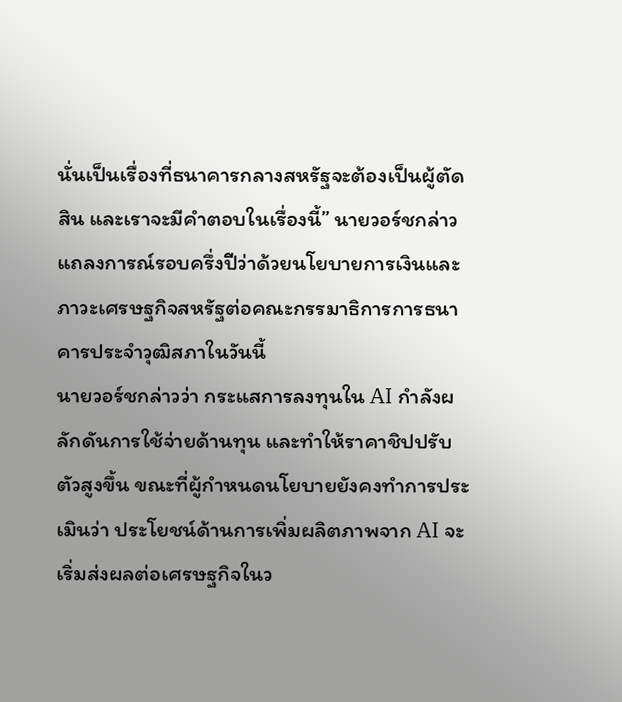นั่นเป็นเรื่องที่ธนาคารกลางสหรัฐจะต้องเป็นผู้ตัดสิน และเราจะมีคำตอบในเรื่องนี้” นายวอร์ชกล่าวแถลงการณ์รอบครึ่งปีว่าด้วยนโยบายการเงินและภาวะเศรษฐกิจสหรัฐต่อคณะกรรมาธิการการธนาคารประจำวุฒิสภาในวันนี้
นายวอร์ชกล่าวว่า กระแสการลงทุนใน AI กำลังผลักดันการใช้จ่ายด้านทุน และทำให้ราคาชิปปรับตัวสูงขึ้น ขณะที่ผู้กำหนดนโยบายยังคงทำการประเมินว่า ประโยชน์ด้านการเพิ่มผลิตภาพจาก AI จะเริ่มส่งผลต่อเศรษฐกิจในว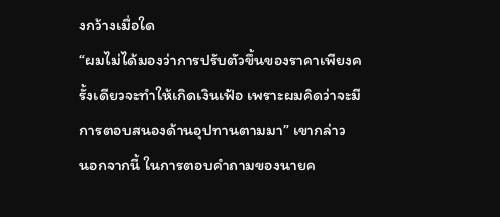งกว้างเมื่อใด
“ผมไม่ได้มองว่าการปรับตัวขึ้นของราคาเพียงครั้งเดียวจะทำให้เกิดเงินเฟ้อ เพราะผมคิดว่าจะมีการตอบสนองด้านอุปทานตามมา” เขากล่าว
นอกจากนี้ ในการตอบคำถามของนายค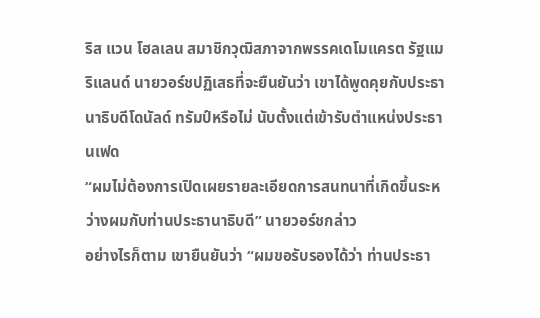ริส แวน โฮลเลน สมาชิกวุฒิสภาจากพรรคเดโมแครต รัฐแมริแลนด์ นายวอร์ชปฏิเสธที่จะยืนยันว่า เขาได้พูดคุยกับประธานาธิบดีโดนัลด์ ทรัมป์หรือไม่ นับตั้งแต่เข้ารับตำแหน่งประธานเฟด
“ผมไม่ต้องการเปิดเผยรายละเอียดการสนทนาที่เกิดขึ้นระหว่างผมกับท่านประธานาธิบดี” นายวอร์ชกล่าว
อย่างไรก็ตาม เขายืนยันว่า “ผมขอรับรองได้ว่า ท่านประธา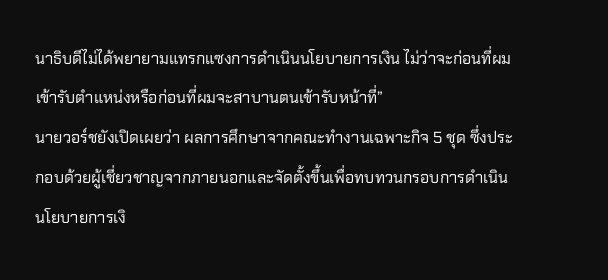นาธิบดีไม่ได้พยายามแทรกแซงการดำเนินนโยบายการเงิน ไม่ว่าจะก่อนที่ผมเข้ารับตำแหน่งหรือก่อนที่ผมจะสาบานตนเข้ารับหน้าที่”
นายวอร์ชยังเปิดเผยว่า ผลการศึกษาจากคณะทำงานเฉพาะกิจ 5 ชุด ซึ่งประกอบด้วยผู้เชี่ยวชาญจากภายนอกและจัดตั้งขึ้นเพื่อทบทวนกรอบการดำเนินนโยบายการเงิ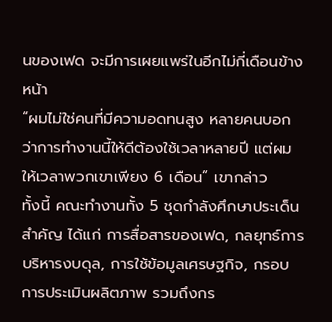นของเฟด จะมีการเผยแพร่ในอีกไม่กี่เดือนข้างหน้า
“ผมไม่ใช่คนที่มีความอดทนสูง หลายคนบอกว่าการทำงานนี้ให้ดีต้องใช้เวลาหลายปี แต่ผมให้เวลาพวกเขาเพียง 6 เดือน” เขากล่าว
ทั้งนี้ คณะทำงานทั้ง 5 ชุดกำลังศึกษาประเด็นสำคัญ ได้แก่ การสื่อสารของเฟด, กลยุทธ์การบริหารงบดุล, การใช้ข้อมูลเศรษฐกิจ, กรอบการประเมินผลิตภาพ รวมถึงกร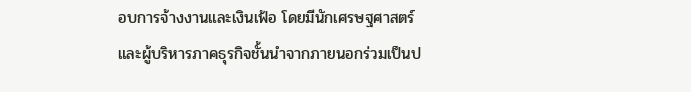อบการจ้างงานและเงินเฟ้อ โดยมีนักเศรษฐศาสตร์และผู้บริหารภาคธุรกิจชั้นนำจากภายนอกร่วมเป็นป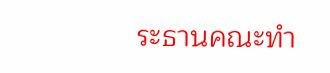ระธานคณะทำ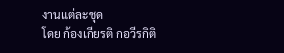งานแต่ละชุด
โดย ก้องเกียรติ กอวีรกิติ